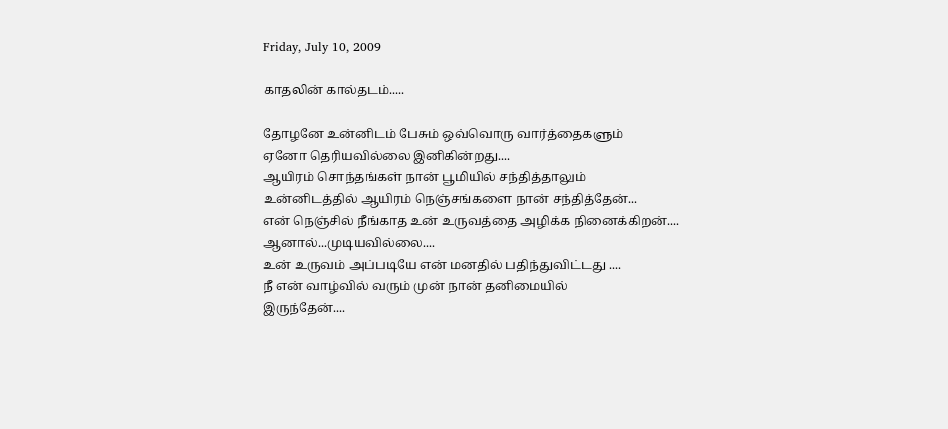Friday, July 10, 2009

காதலின் கால்தடம்.....

தோழனே உன்னிடம் பேசும் ஒவ்வொரு வார்த்தைகளும்
ஏனோ தெரியவில்லை இனிகின்றது....
ஆயிரம் சொந்தங்கள் நான் பூமியில் சந்தித்தாலும்
உன்னிடத்தில் ஆயிரம் நெஞ்சங்களை நான் சந்தித்தேன்...
என் நெஞ்சில் நீங்காத உன் உருவத்தை அழிக்க நினைக்கிறன்....
ஆனால்...முடியவில்லை....
உன் உருவம் அப்படியே என் மனதில் பதிந்துவிட்டது ....
நீ என் வாழ்வில் வரும் முன் நான் தனிமையில்
இருந்தேன்....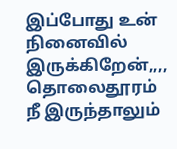இப்போது உன் நினைவில் இருக்கிறேன்,,,,
தொலைதூரம் நீ இருந்தாலும்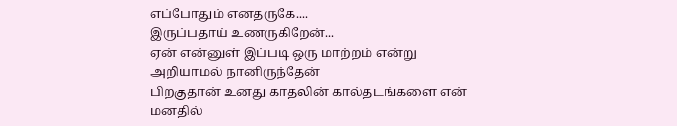எப்போதும் எனதருகே....
இருப்பதாய் உணருகிறேன்...
ஏன் என்னுள் இப்படி ஒரு மாற்றம் என்று
அறியாமல் நானிருந்தேன்
பிறகுதான் உனது காதலின் கால்தடங்களை என் மனதில்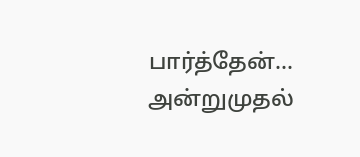பார்த்தேன்...
அன்றுமுதல்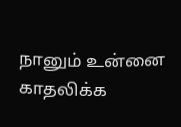நானும் உன்னை காதலிக்க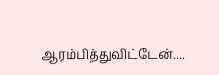ஆரம்பித்துவிட்டேன்....